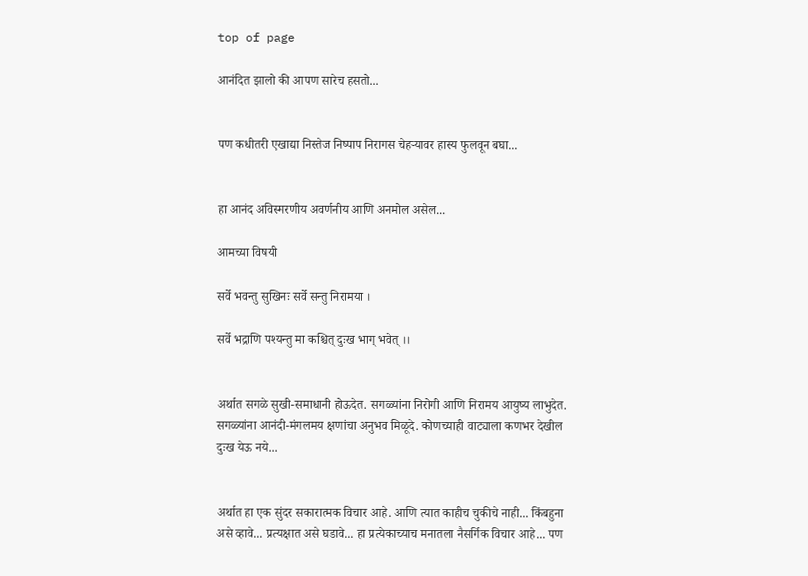top of page

आनंदित झालो की आपण सारेच हसतो...


पण कधीतरी एखाद्या निस्तेज निष्पाप निरागस चेहऱ्यावर हास्य फुलवून बघा...


हा आनंद अविस्मरणीय अवर्णनीय आणि अनमोल असेल...

आमच्या विषयी

सर्वे भवन्तु सुखिनः सर्वे सन्तु निरामया ।

सर्वे भद्राणि पश्यन्तु मा कश्चित् दुःख भाग् भवेत् ।।


अर्थात सगळे सुखी-समाधानी होऊदेत. सगळ्यांना निरोगी आणि निरामय आयुष्य लाभुदेत. सगळ्यांना आनंदी-मंगलमय क्षणांचा अनुभव मिळूदे. कोणच्याही वाट्याला कणभर देखील दुःख येऊ नये...


अर्थात हा एक सुंदर सकारात्मक विचार आहे. आणि त्यात काहीच चुकीचे नाही... किंबहुना असे व्हावे... प्रत्यक्षात असे घडावे... हा प्रत्येकाच्याच मनातला नैसर्गिक विचार आहे... पण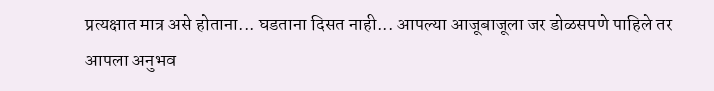प्रत्यक्षात मात्र असे होताना... घडताना दिसत नाही... आपल्या आजूबाजूला जर डोळसपणे पाहिले तर आपला अनुभव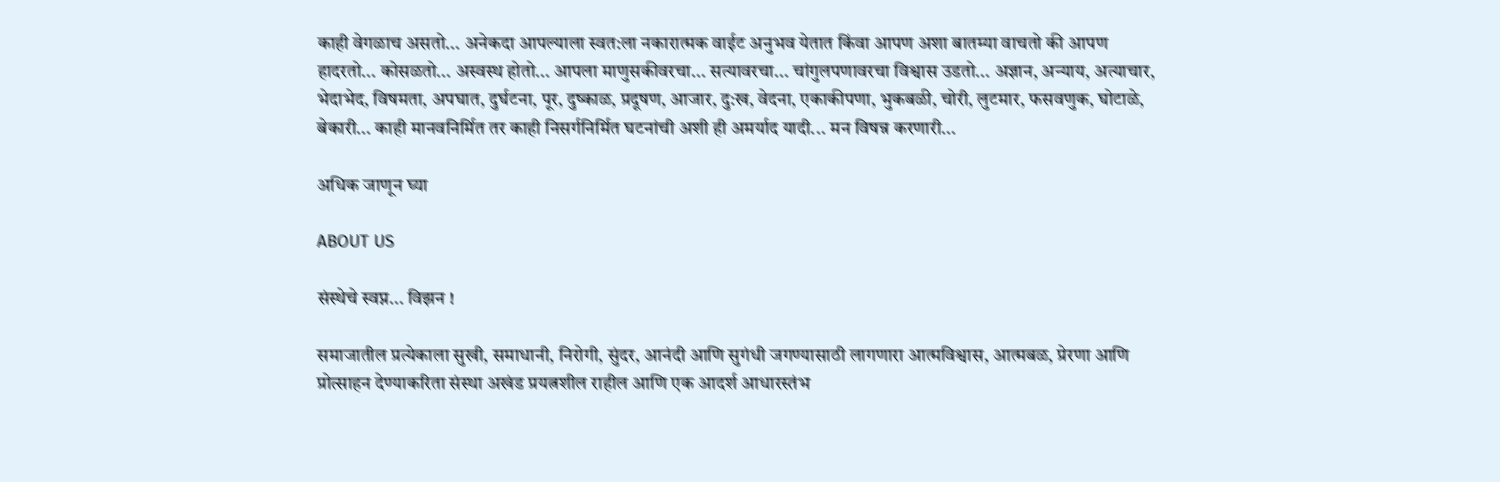काही वेगळाच असतो... अनेकदा आपल्याला स्वत:ला नकारात्मक वाईट अनुभव येतात किंवा आपण अशा बातम्या वाचतो की आपण हादरतो... कोसळतो... अस्वस्थ होतो... आपला माणुसकीवरचा... सत्यावरचा... चांगुलपणावरचा विश्वास उडतो... अज्ञान, अन्याय, अत्याचार, भेदाभेद, विषमता, अपघात, दुर्घटना, पूर, दुष्काळ, प्रदूषण, आजार, दु:ख, वेदना, एकाकीपणा, भुकबळी, चोरी, लुटमार, फसवणुक, घोटाळे, बेकारी... काही मानवनिर्मित तर काही निसर्गनिर्मित घटनांची अशी ही अमर्याद यादी... मन विषन्न करणारी...

अधिक जाणून घ्या

ABOUT US

संस्थेचे स्वप्न... विझन !

समाजातील प्रत्येकाला सुखी, समाधानी, निरोगी, सुंदर, आनंदी आणि सुगंधी जगण्यासाठी लागणारा आत्मविश्वास, आत्मबळ, प्रेरणा आणि प्रोत्साहन देण्याकरिता संस्था अखंड प्रयत्नशील राहील आणि एक आदर्श आधारस्तंभ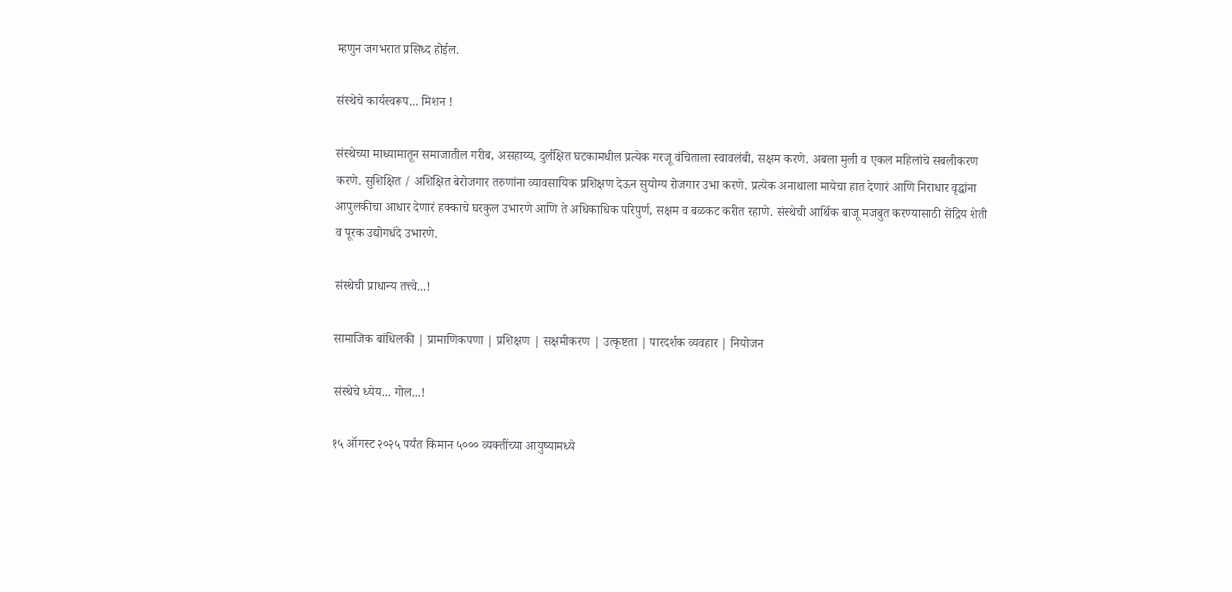म्हणुन जगभरात प्रसिध्द होईल.

संस्थेचे कार्यस्वरूप... मिशन !

संस्थेच्या माध्यामातून समाजातील गरीब, असहाय्य, दुर्लक्षित घटकामधील प्रत्येक गरजू वंचिताला स्वावलंबी, सक्षम करणे. अबला मुली व एकल महिलांचे सबलीकरण करणे. सुशिक्षित / अशिक्षित बेरोजगार तरुणांना व्यावसायिक प्रशिक्षण देऊन सुयोग्य रोजगार उभा करणे. प्रत्येक अनाथाला मायेचा हात देणारं आणि निराधार वृद्धांना आपुलकीचा आधार देणारं हक्काचे घरकुल उभारणे आणि ते अधिकाधिक परिपुर्ण, सक्षम व बळकट करीत रहाणे. संस्थेची आर्थिक बाजू मजबुत करण्यासाठी सेंद्रिय शेती व पूरक उद्योगधंदे उभारणे.

संस्थेची प्राधान्य तत्त्वे...!

सामाजिक बांधिलकी | प्रामाणिकपणा | प्रशिक्षण | सक्षमीकरण | उत्कृष्टता | पारदर्शक व्यवहार | नियोजन

संस्थेचे ध्येय... गोल...!

१५ ऑगस्ट २०२५ पर्यंत किमान ५००० व्यक्तींच्या आयुष्यामध्ये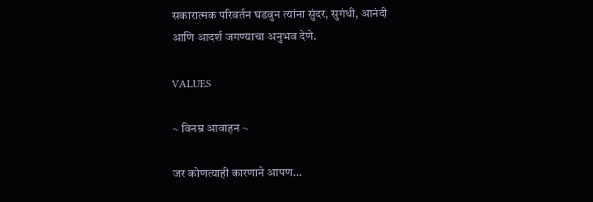सकारात्मक परिवर्तन घडवुन त्यांना सुंदर, सुगंधी, आनंदी
आणि आदर्श जगण्याचा अनुभव देणे.

VALUES

~ विनम्र आवाहन ~

जर कोणत्याही कारणाने आपण...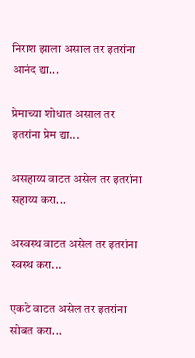निराश झाला असाल तर इतरांना आनंद द्या...

प्रेमाच्या शोधात असाल तर इतरांना प्रेम द्या...

असहाय्य वाटत असेल तर इतरांना सहाय्य करा...

अस्वस्थ वाटत असेल तर इतरांना स्वस्थ करा...

एकटे वाटत असेल तर इतरांना सोबत करा...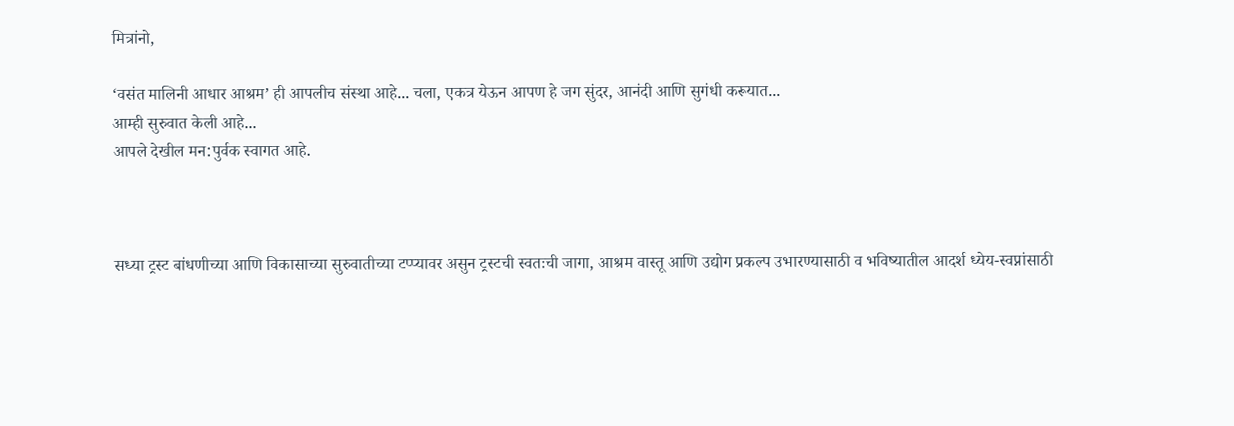मित्रांनो,

‘वसंत मालिनी आधार आश्रम’ ही आपलीच संस्था आहे... चला, एकत्र येऊन आपण हे जग सुंदर, आनंदी आणि सुगंधी करूयात...
आम्ही सुरुवात केली आहे...
आपले देखील मन:पुर्वक स्वागत आहे.



सध्या ट्रस्ट बांधणीच्या आणि विकासाच्या सुरुवातीच्या टप्प्यावर असुन ट्रस्टची स्वतःची जागा, आश्रम वास्तू आणि उद्योग प्रकल्प उभारण्यासाठी व भविष्यातील आदर्श ध्येय-स्वप्नांसाठी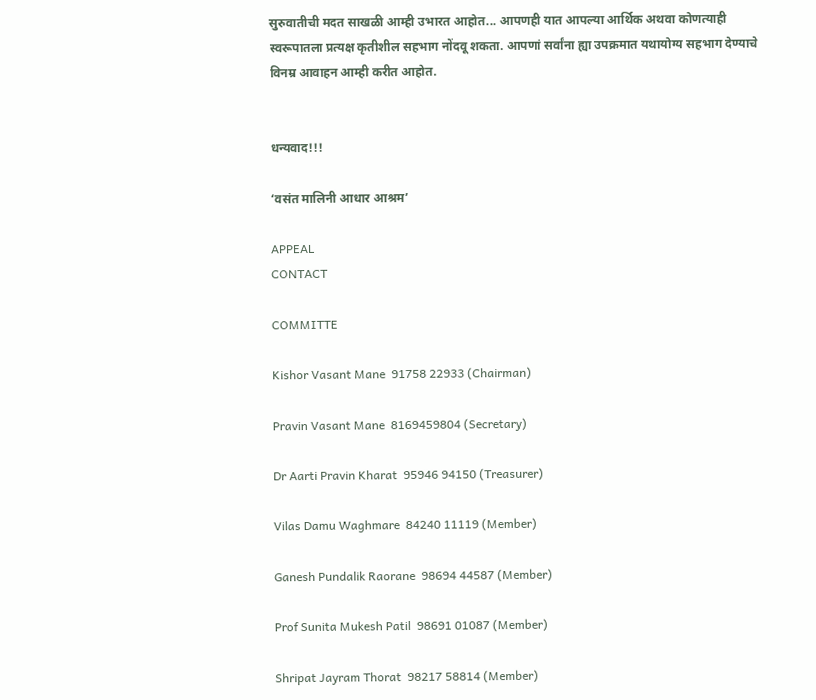सुरुवातीची मदत साखळी आम्ही उभारत आहोत... आपणही यात आपल्या आर्थिक अथवा कोणत्याही स्वरूपातला प्रत्यक्ष कृतीशील सहभाग नोंदवू शकता. आपणां सर्वांना ह्या उपक्रमात यथायोग्य सहभाग देण्याचे विनम्र आवाहन आम्ही करीत आहोत.


धन्यवाद!!!

‘वसंत मालिनी आधार आश्रम’

APPEAL
CONTACT

COMMITTE

Kishor Vasant Mane  91758 22933 (Chairman)

Pravin Vasant Mane  8169459804 (Secretary)

Dr Aarti Pravin Kharat  95946 94150 (Treasurer)

Vilas Damu Waghmare  84240 11119 (Member)

Ganesh Pundalik Raorane  98694 44587 (Member)

Prof Sunita Mukesh Patil  98691 01087 (Member)

Shripat Jayram Thorat  98217 58814 (Member)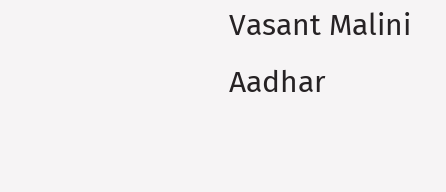Vasant Malini Aadhar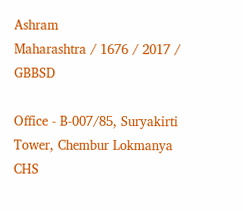Ashram
Maharashtra / 1676 / 2017 / GBBSD

Office - B-007/85, Suryakirti Tower, Chembur Lokmanya CHS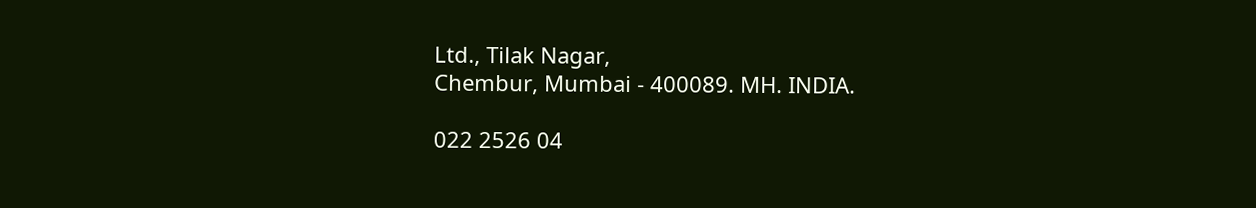Ltd., Tilak Nagar,
Chembur, Mumbai - 400089. MH. INDIA.

022 2526 04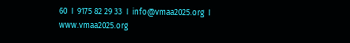60  I  9175 82 29 33  I  info@vmaa2025.org  I  www.vmaa2025.org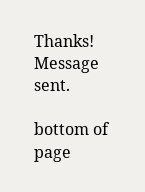Thanks! Message sent.

bottom of page